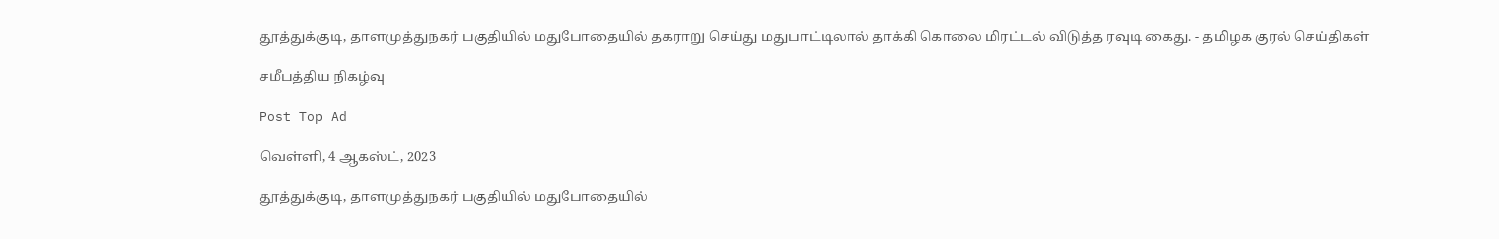தூத்துக்குடி, தாளமுத்துநகர் பகுதியில் மதுபோதையில் தகராறு செய்து மதுபாட்டிலால் தாக்கி கொலை மிரட்டல் விடுத்த ரவுடி கைது. - தமிழக குரல் செய்திகள்

சமீபத்திய நிகழ்வு

Post Top Ad

வெள்ளி, 4 ஆகஸ்ட், 2023

தூத்துக்குடி, தாளமுத்துநகர் பகுதியில் மதுபோதையில்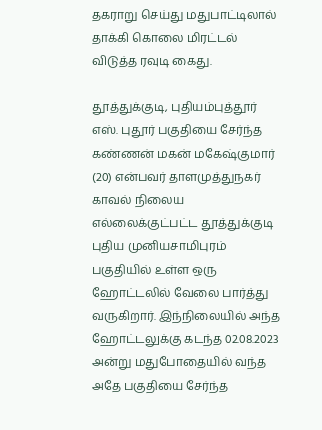தகராறு செய்து மதுபாட்டிலால் தாக்கி கொலை மிரட்டல் விடுத்த ரவுடி கைது.

தூத்துக்குடி, புதியம்புத்தூர் எஸ். புதூர் பகுதியை சேர்ந்த கண்ணன் மகன் மகேஷ்குமார் (20) என்பவர் தாளமுத்துநகர் காவல் நிலைய எல்லைக்குட்பட்ட தூத்துக்குடி புதிய முனியசாமிபுரம் பகுதியில் உள்ள ஒரு ஹோட்டலில் வேலை பார்த்து வருகிறார். இந்நிலையில் அந்த ஹோட்டலுக்கு கடந்த 02.08.2023 அன்று மதுபோதையில் வந்த அதே பகுதியை சேர்ந்த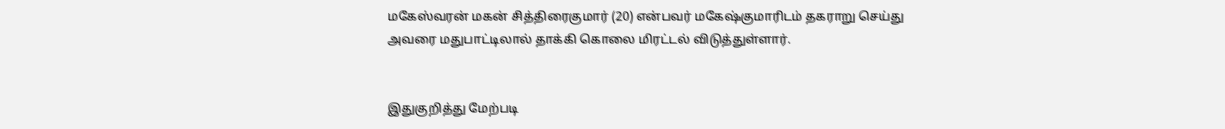மகேஸ்வரன் மகன் சித்திரைகுமார் (20) என்பவர் மகேஷ்குமாரிடம் தகராறு செய்து அவரை மதுபாட்டிலால் தாக்கி கொலை மிரட்டல் விடுத்துள்ளார்.


இதுகுறித்து மேற்படி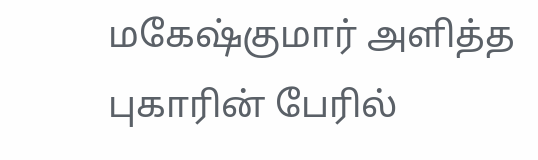மகேஷ்குமார் அளித்த புகாரின் பேரில்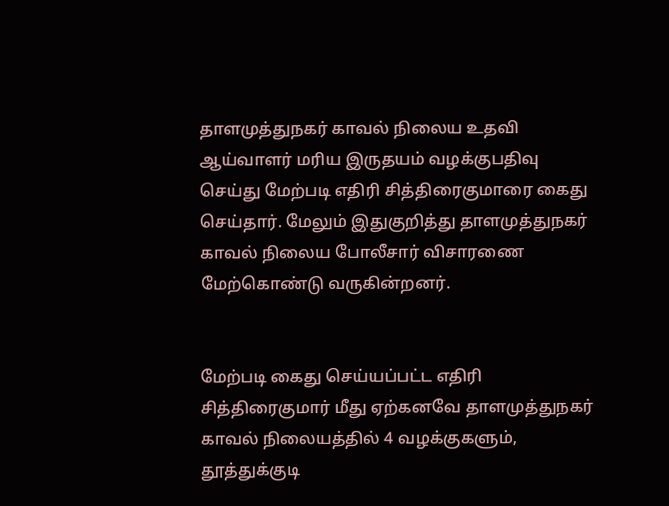தாளமுத்துநகர் காவல் நிலைய உதவி ஆய்வாளர் மரிய இருதயம் வழக்குபதிவு செய்து மேற்படி எதிரி சித்திரைகுமாரை கைது செய்தார். மேலும் இதுகுறித்து தாளமுத்துநகர் காவல் நிலைய போலீசார் விசாரணை மேற்கொண்டு வருகின்றனர்.


மேற்படி கைது செய்யப்பட்ட எதிரி சித்திரைகுமார் மீது ஏற்கனவே தாளமுத்துநகர் காவல் நிலையத்தில் 4 வழக்குகளும், தூத்துக்குடி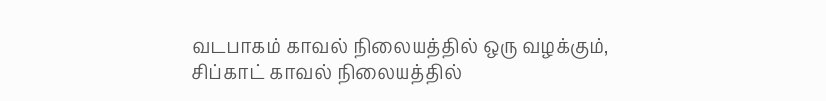வடபாகம் காவல் நிலையத்தில் ஒரு வழக்கும், சிப்காட் காவல் நிலையத்தில்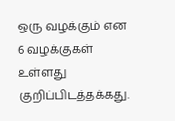ஒரு வழக்கும் என 6 வழக்குகள் உள்ளது குறிப்பிடத்தக்கது.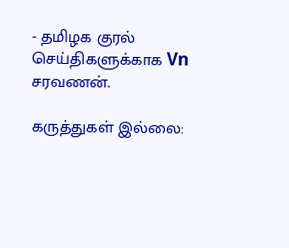- தமிழக குரல் செய்திகளுக்காக Vn சரவணன்.

கருத்துகள் இல்லை: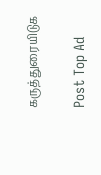கருத்துரையிடுக

Post Top Ad